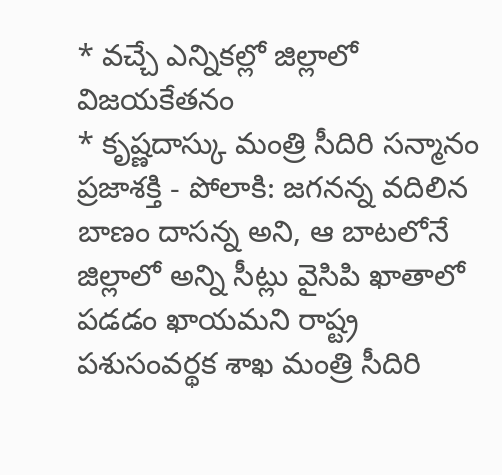* వచ్చే ఎన్నికల్లో జిల్లాలో విజయకేతనం
* కృష్ణదాస్కు మంత్రి సీదిరి సన్మానం
ప్రజాశక్తి - పోలాకి: జగనన్న వదిలిన బాణం దాసన్న అని, ఆ బాటలోనే జిల్లాలో అన్ని సీట్లు వైసిపి ఖాతాలో పడడం ఖాయమని రాష్ట్ర పశుసంవర్థక శాఖ మంత్రి సీదిరి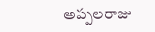అప్పలరాజు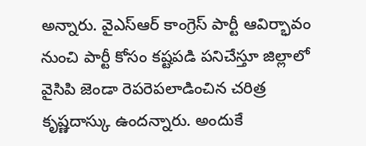అన్నారు. వైఎస్ఆర్ కాంగ్రెస్ పార్టీ ఆవిర్భావం నుంచి పార్టీ కోసం కష్టపడి పనిచేస్తూ జిల్లాలో వైసిపి జెండా రెపరెపలాడించిన చరిత్ర కృష్ణదాస్కు ఉందన్నారు. అందుకే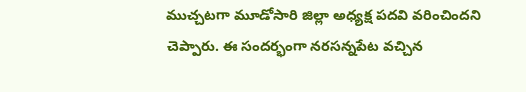ముచ్చటగా మూడోసారి జిల్లా అధ్యక్ష పదవి వరించిందని చెప్పారు. ఈ సందర్భంగా నరసన్నపేట వచ్చిన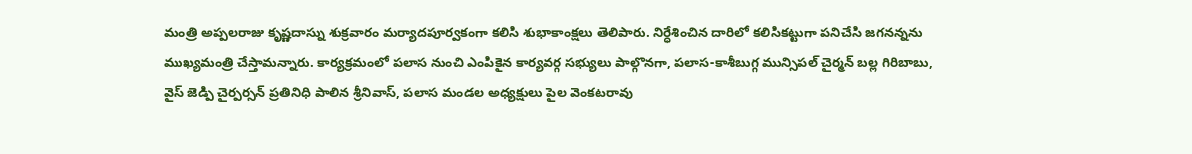మంత్రి అప్పలరాజు కృష్ణదాస్ను శుక్రవారం మర్యాదపూర్వకంగా కలిసి శుభాకాంక్షలు తెలిపారు. నిర్ధేశించిన దారిలో కలిసికట్టుగా పనిచేసి జగనన్నను ముఖ్యమంత్రి చేస్తామన్నారు. కార్యక్రమంలో పలాస నుంచి ఎంపికైన కార్యవర్గ సభ్యులు పాల్గొనగా, పలాస-కాశీబుగ్గ మున్సిపల్ చైర్మన్ బల్ల గిరిబాబు, వైస్ జెడ్పి చైర్పర్సన్ ప్రతినిధి పాలిన శ్రీనివాస్, పలాస మండల అధ్యక్షులు పైల వెంకటరావు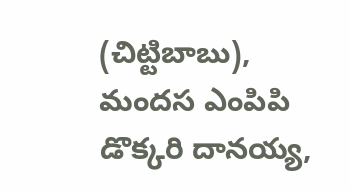(చిట్టిబాబు), మందస ఎంపిపి డొక్కరి దానయ్య,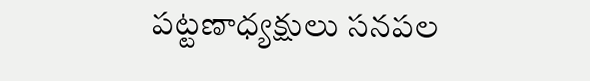పట్టణాధ్యక్షులు సనపల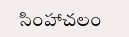సింహాచలం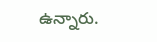ఉన్నారు.